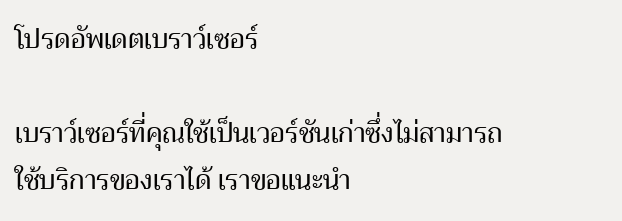โปรดอัพเดตเบราว์เซอร์

เบราว์เซอร์ที่คุณใช้เป็นเวอร์ชันเก่าซึ่งไม่สามารถใช้บริการของเราได้ เราขอแนะนำ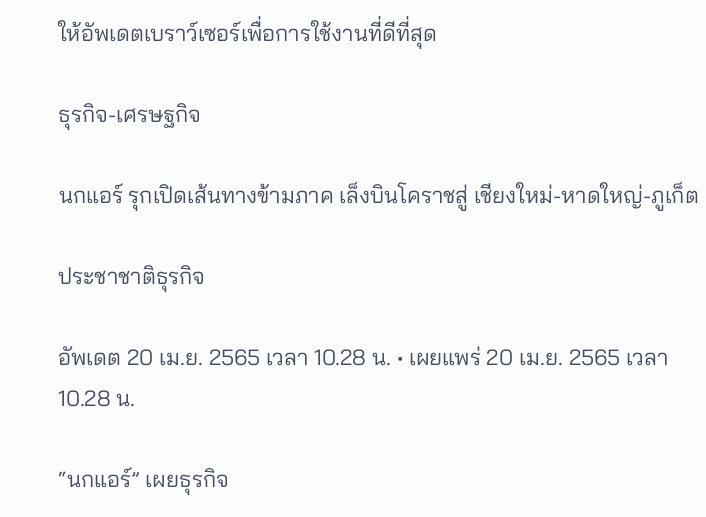ให้อัพเดตเบราว์เซอร์เพื่อการใช้งานที่ดีที่สุด

ธุรกิจ-เศรษฐกิจ

นกแอร์ รุกเปิดเส้นทางข้ามภาค เล็งบินโคราชสู่ เชียงใหม่-หาดใหญ่-ภูเก็ต

ประชาชาติธุรกิจ

อัพเดต 20 เม.ย. 2565 เวลา 10.28 น. • เผยแพร่ 20 เม.ย. 2565 เวลา 10.28 น.

“นกแอร์” เผยธุรกิจ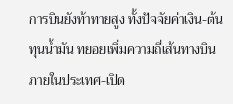การบินยังท้าทายสูง ทั้งปัจจัยค่าเงิน-ต้นทุนน้ำมัน ทยอยเพิ่มความถี่เส้นทางบินภายในประเทศ-เปิด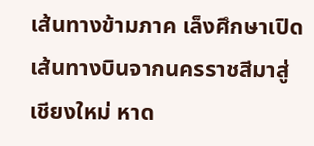เส้นทางข้ามภาค เล็งศึกษาเปิดเส้นทางบินจากนครราชสีมาสู่เชียงใหม่ หาด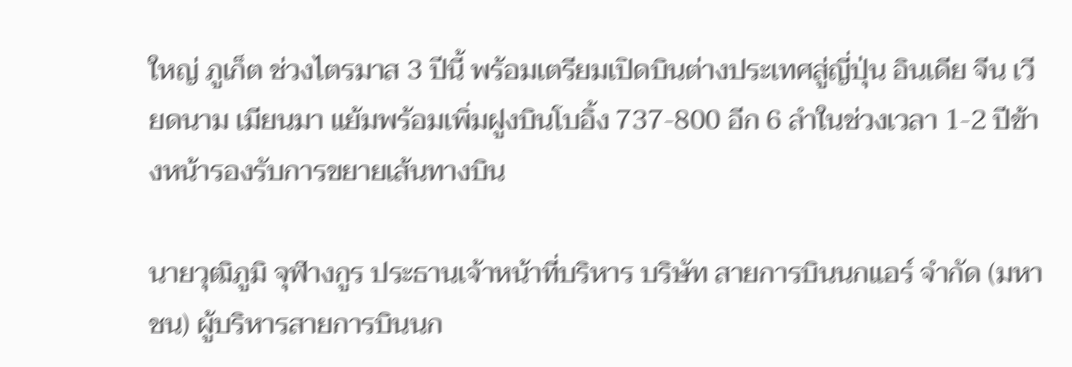ใหญ่ ภูเก็ต ช่วงไตรมาส 3 ปีนี้ พร้อมเตรียมเปิดบินต่างประเทศสู่ญี่ปุ่น อินเดีย จีน เวียดนาม เมียนมา แย้มพร้อมเพิ่มฝูงบินโบอิ้ง 737-800 อีก 6 ลำในช่วงเวลา 1-2 ปีข้างหน้ารองรับการขยายเส้นทางบิน

นายวุฒิภูมิ จุฬางกูร ประธานเจ้าหน้าที่บริหาร บริษัท สายการบินนกแอร์ จำกัด (มหาชน) ผู้บริหารสายการบินนก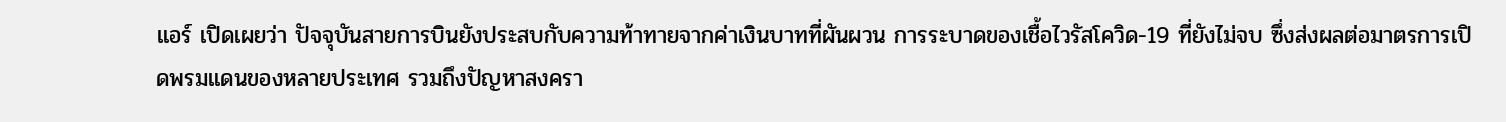แอร์ เปิดเผยว่า ปัจจุบันสายการบินยังประสบกับความท้าทายจากค่าเงินบาทที่ผันผวน การระบาดของเชื้อไวรัสโควิด-19 ที่ยังไม่จบ ซึ่งส่งผลต่อมาตรการเปิดพรมแดนของหลายประเทศ รวมถึงปัญหาสงครา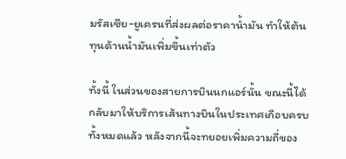มรัสเซีย-ยูเครนที่ส่งผลต่อราคาน้ำมัน ทำให้ต้นทุนด้านน้ำมันเพิ่มขึ้นเท่าตัว

ทั้งนี้ ในส่วนของสายการบินนกแอร์นั้น ขณะนี้ได้กลับมาให้บริการเส้นทางบินในประเทศเกือบครบทั้งหมดแล้ว หลังจากนี้จะทยอยเพิ่มความถี่ของ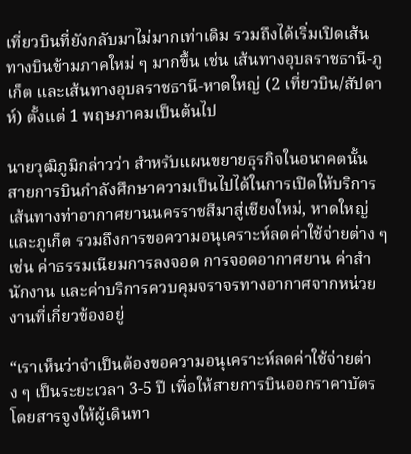เที่ยวบินที่ยังกลับมาไม่มากเท่าเดิม รวมถึงได้เริ่มเปิดเส้นทางบินข้ามภาคใหม่ ๆ มากขึ้น เช่น เส้นทางอุบลราชธานี-ภูเก็ต และเส้นทางอุบลราชธานี-หาดใหญ่ (2 เที่ยวบิน/สัปดาห์) ตั้งแต่ 1 พฤษภาคมเป็นต้นไป

นายวุฒิภูมิกล่าวว่า สำหรับแผนขยายธุรกิจในอนาคตนั้น สายการบินกำลังศึกษาความเป็นไปได้ในการเปิดให้บริการเส้นทางท่าอากาศยานนครราชสีมาสู่เชียงใหม่, หาดใหญ่ และภูเก็ต รวมถึงการขอความอนุเคราะห์ลดค่าใช้จ่ายต่าง ๆ เช่น ค่าธรรมเนียมการลงจอด การจอดอากาศยาน ค่าสำนักงาน และค่าบริการควบคุมจราจรทางอากาศจากหน่วยงานที่เกี่ยวข้องอยู่

“เราเห็นว่าจำเป็นต้องขอความอนุเคราะห์ลดค่าใช้จ่ายต่าง ๆ เป็นระยะเวลา 3-5 ปี เพื่อให้สายการบินออกราคาบัตรโดยสารจูงให้ผู้เดินทา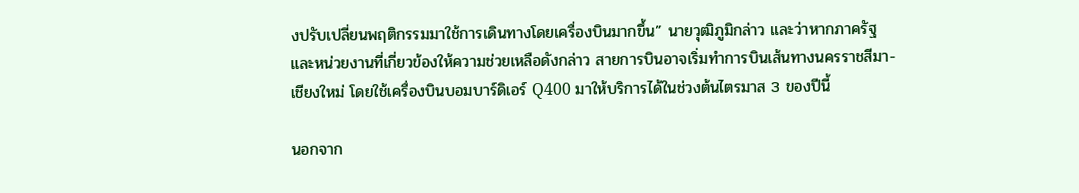งปรับเปลี่ยนพฤติกรรมมาใช้การเดินทางโดยเครื่องบินมากขึ้น” นายวุฒิภูมิกล่าว และว่าหากภาครัฐและหน่วยงานที่เกี่ยวข้องให้ความช่วยเหลือดังกล่าว สายการบินอาจเริ่มทำการบินเส้นทางนครราชสีมา-เชียงใหม่ โดยใช้เครื่องบินบอมบาร์ดิเอร์ Q400 มาให้บริการได้ในช่วงต้นไตรมาส 3 ของปีนี้

นอกจาก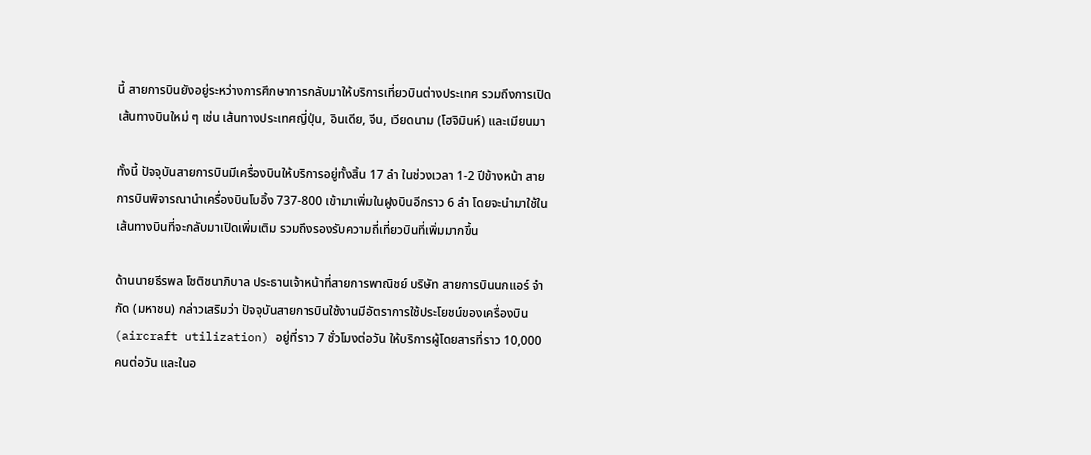นี้ สายการบินยังอยู่ระหว่างการศึกษาการกลับมาให้บริการเที่ยวบินต่างประเทศ รวมถึงการเปิดเส้นทางบินใหม่ ๆ เช่น เส้นทางประเทศญี่ปุ่น, อินเดีย, จีน, เวียดนาม (โฮจิมินห์) และเมียนมา

ทั้งนี้ ปัจจุบันสายการบินมีเครื่องบินให้บริการอยู่ทั้งสิ้น 17 ลำ ในช่วงเวลา 1-2 ปีข้างหน้า สายการบินพิจารณานำเครื่องบินโบอิ้ง 737-800 เข้ามาเพิ่มในฝูงบินอีกราว 6 ลำ โดยจะนำมาใช้ในเส้นทางบินที่จะกลับมาเปิดเพิ่มเติม รวมถึงรองรับความถี่เที่ยวบินที่เพิ่มมากขึ้น

ด้านนายธีรพล โชติชนาภิบาล ประธานเจ้าหน้าที่สายการพาณิชย์ บริษัท สายการบินนกแอร์ จำกัด (มหาชน) กล่าวเสริมว่า ปัจจุบันสายการบินใช้งานมีอัตราการใช้ประโยชน์ของเครื่องบิน (aircraft utilization) อยู่ที่ราว 7 ชั่วโมงต่อวัน ให้บริการผู้โดยสารที่ราว 10,000 คนต่อวัน และในอ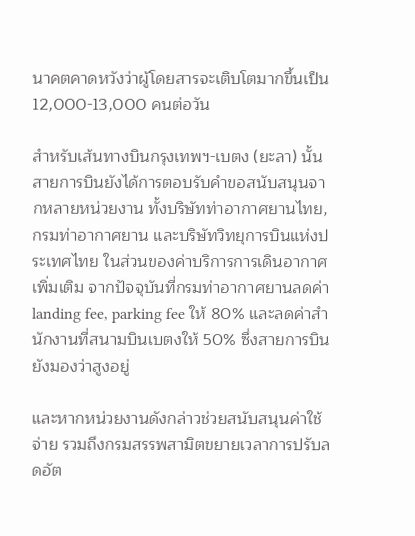นาคตคาดหวังว่าผู้โดยสารจะเติบโตมากขึ้นเป็น 12,000-13,000 คนต่อวัน

สำหรับเส้นทางบินกรุงเทพฯ-เบตง (ยะลา) นั้น สายการบินยังได้การตอบรับคำขอสนับสนุนจากหลายหน่วยงาน ทั้งบริษัทท่าอากาศยานไทย, กรมท่าอากาศยาน และบริษัทวิทยุการบินแห่งประเทศไทย ในส่วนของค่าบริการการเดินอากาศเพิ่มเติม จากปัจจุบันที่กรมท่าอากาศยานลดค่า landing fee, parking fee ให้ 80% และลดค่าสำนักงานที่สนามบินเบตงให้ 50% ซึ่งสายการบินยังมองว่าสูงอยู่

และหากหน่วยงานดังกล่าวช่วยสนับสนุนค่าใช้จ่าย รวมถึงกรมสรรพสามิตขยายเวลาการปรับลดอัต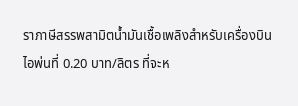ราภาษีสรรพสามิตน้ำมันเชื้อเพลิงสำหรับเครื่องบินไอพ่นที่ 0.20 บาท/ลิตร ที่จะห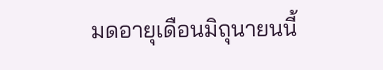มดอายุเดือนมิถุนายนนี้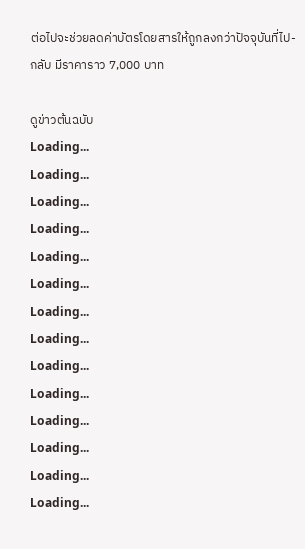ต่อไปจะช่วยลดค่าบัตรโดยสารให้ถูกลงกว่าปัจจุบันที่ไป-กลับ มีราคาราว 7,000 บาท

ดูข่าวต้นฉบับ
Loading...
Loading...
Loading...
Loading...
Loading...
Loading...
Loading...
Loading...
Loading...
Loading...
Loading...
Loading...
Loading...
Loading...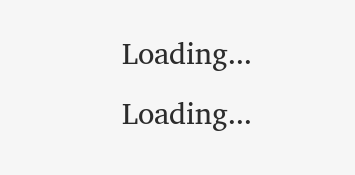Loading...
Loading...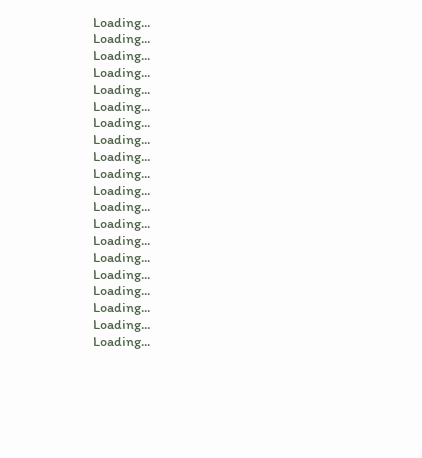Loading...
Loading...
Loading...
Loading...
Loading...
Loading...
Loading...
Loading...
Loading...
Loading...
Loading...
Loading...
Loading...
Loading...
Loading...
Loading...
Loading...
Loading...
Loading...
Loading...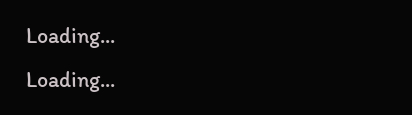Loading...
Loading...